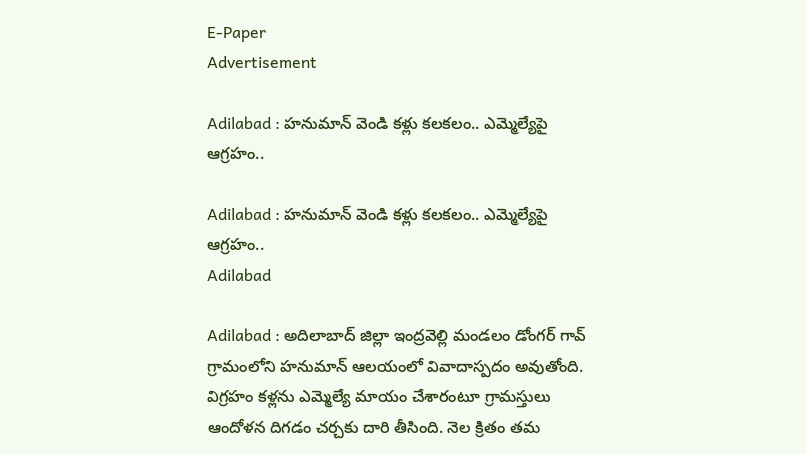E-Paper
Advertisement

Adilabad : హనుమాన్ వెండి కళ్లు కలకలం.. ఎమ్మెల్యేపై ఆగ్రహం..

Adilabad : హనుమాన్ వెండి కళ్లు కలకలం.. ఎమ్మెల్యేపై ఆగ్రహం..
Adilabad

Adilabad : అదిలాబాద్ జిల్లా ఇంద్రవెల్లి మండలం డోంగర్ గావ్ గ్రామంలోని హనుమాన్ ఆలయంలో వివాదాస్పదం అవుతోంది. విగ్రహం కళ్లను ఎమ్మెల్యే మాయం చేశారంటూ గ్రామస్తులు ఆందోళన దిగడం చర్చకు దారి తీసింది. నెల క్రితం తమ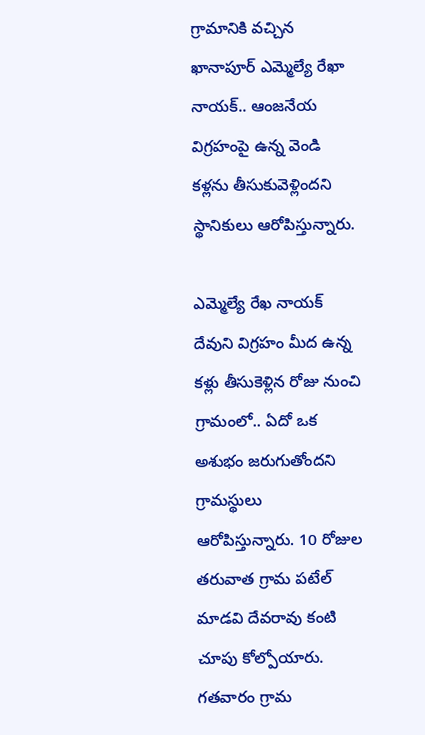గ్రామానికి వచ్చిన ఖానాపూర్ ఎమ్మెల్యే రేఖా నాయక్.. ఆంజనేయ విగ్రహంపై ఉన్న వెండి కళ్లను తీసుకువెళ్లిందని స్థానికులు ఆరోపిస్తున్నారు.

ఎమ్మెల్యే రేఖ నాయక్ దేవుని విగ్రహం మీద ఉన్న కళ్లు తీసుకెళ్లిన రోజు నుంచి గ్రామంలో.. ఏదో ఒక అశుభం జరుగుతోందని గ్రామస్థులు ఆరోపిస్తున్నారు. 10 రోజుల తరువాత గ్రామ పటేల్ మాడవి దేవరావు కంటి చూపు కోల్పోయారు. గతవారం గ్రామ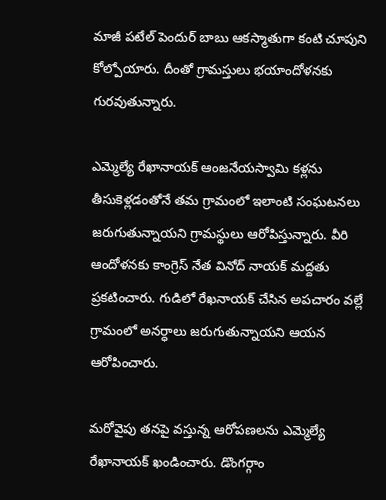మాజీ పటేల్ పెందుర్ బాబు ఆకస్మాతుగా కంటి చూపుని కోల్పోయారు. దీంతో గ్రామస్తులు భయాందోళనకు గురవుతున్నారు.

ఎమ్మెల్యే రేఖానాయక్ ఆంజనేయస్వామి కళ్లను తీసుకెళ్లడంతోనే తమ గ్రామంలో ఇలాంటి సంఘటనలు జరుగుతున్నాయని గ్రామస్థులు ఆరోపిస్తున్నారు. వీరి ఆందోళనకు కాంగ్రెస్ నేత వినోద్ నాయక్ మద్దతు ప్రకటించారు. గుడిలో రేఖనాయక్ చేసిన అపచారం వల్లే గ్రామంలో అనర్ధాలు జరుగుతున్నాయని ఆయన ఆరోపించారు.

మరోవైపు తనపై వస్తున్న ఆరోపణలను ఎమ్మెల్యే రేఖానాయక్ ఖండించారు. డొంగర్గాం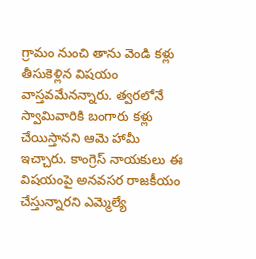గ్రామం నుంచి తాను వెండి కళ్లు తీసుకెళ్లిన విషయం వాస్తవమేనన్నారు. త్వరలోనే స్వామివారికి బంగారు కళ్లు చేయిస్తానని ఆమె హామీ ఇచ్చారు. కాంగ్రెస్ నాయకులు ఈ విషయంపై అనవసర రాజకీయం చేస్తున్నారని ఎమ్మెల్యే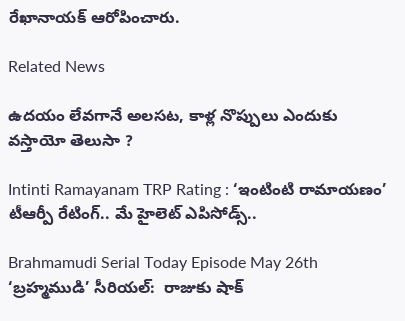రేఖానాయక్ ఆరోపించారు.

Related News

ఉదయం లేవగానే అలసట, కాళ్ల నొప్పులు ఎందుకు వస్తాయో తెలుసా ?

Intinti Ramayanam TRP Rating : ‘ఇంటింటి రామాయణం’ టీఆర్పీ రేటింగ్.. మే హైలెట్ ఎపిసోడ్స్..

Brahmamudi Serial Today Episode May 26th ‘బ్రహ్మముడి’ సీరియల్‌:  రాజుకు షాక్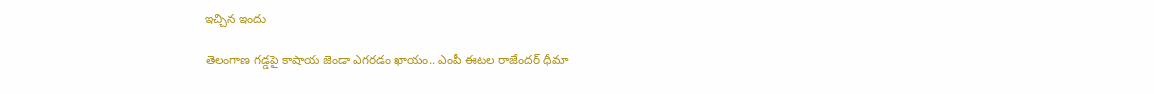ఇచ్చిన ఇందు

తెలంగాణ గడ్డపై కాషాయ జెండా ఎగరడం ఖాయం.. ఎంపీ ఈటల రాజేందర్ ధీమా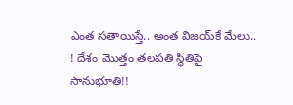ఎంత స‌తాయిస్తే.. అంత విజ‌య్‌కే మేలు.. ! దేశం మొత్తం త‌ల‌ప‌తి స్థితిపై సానుభూతి!!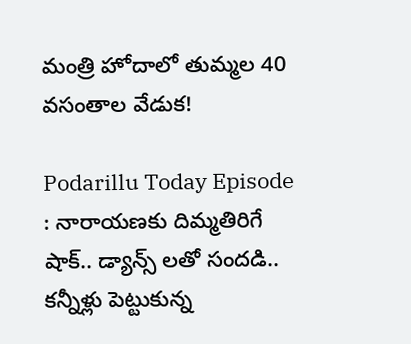మంత్రి హోదాలో తుమ్మల 40 వసంతాల వేడుక!

Podarillu Today Episode : నారాయణకు దిమ్మతిరిగే షాక్.. డ్యాన్స్ లతో సందడి.. కన్నీళ్లు పెట్టుకున్న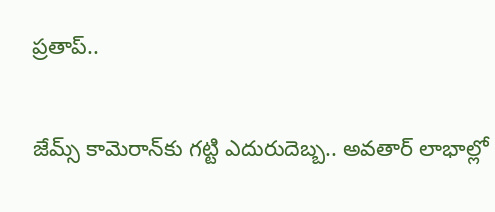ప్రతాప్..

జేమ్స్ కామెరాన్‌కు గట్టి ఎదురుదెబ్బ.. అవతార్ లాభాల్లో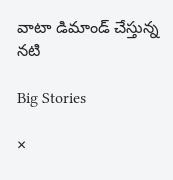వాటా డిమాండ్ చేస్తున్న నటి

Big Stories

×